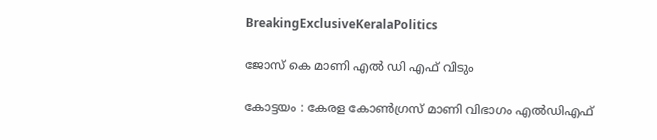BreakingExclusiveKeralaPolitics

ജോസ് കെ മാണി എൽ ഡി എഫ് വിടും

കോട്ടയം : കേരള കോൺഗ്രസ്‌ മാണി വിഭാഗം എൽഡിഎഫ്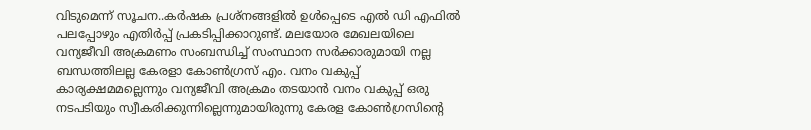വിടുമെന്ന് സൂചന..കർഷക പ്രശ്നങ്ങളിൽ ഉൾപ്പെടെ എൽ ഡി എഫിൽ പലപ്പോഴും എതിർപ്പ് പ്രകടിപ്പിക്കാറുണ്ട്. മലയോര മേഖലയിലെ വന്യജീവി അക്രമണം സംബന്ധിച്ച് സംസ്ഥാന സർക്കാരുമായി നല്ല ബന്ധത്തിലല്ല കേരളാ കോൺഗ്രസ് എം. വനം വകുപ്പ് കാര്യക്ഷമമല്ലെന്നും വന്യജീവി അക്രമം തടയാൻ വനം വകുപ്പ് ഒരു നടപടിയും സ്വീകരിക്കുന്നില്ലെന്നുമായിരുന്നു കേരള കോൺഗ്രസിന്റെ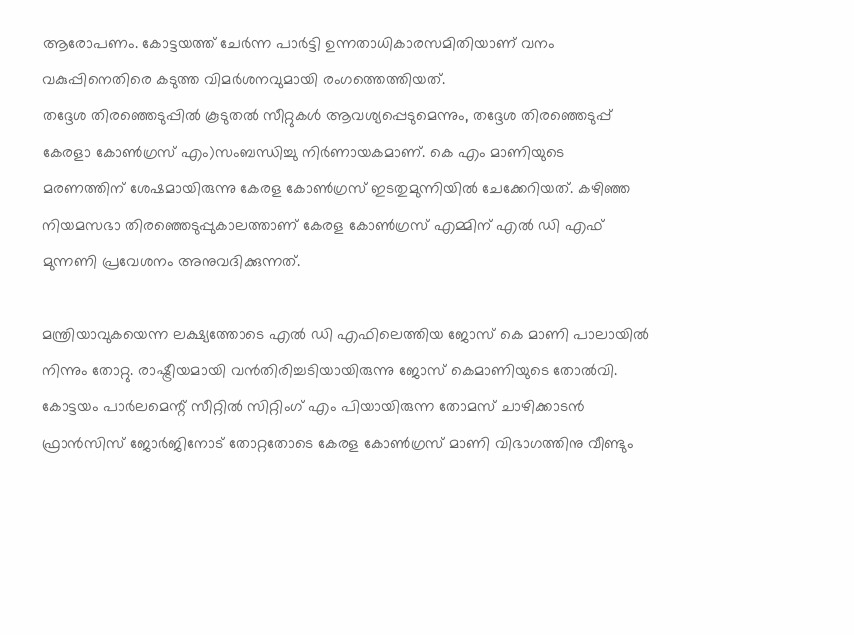ആരോപണം. കോട്ടയത്ത് ചേർന്ന പാർട്ടി ഉന്നതാധികാരസമിതിയാണ് വനം വകുപ്പിനെതിരെ കടുത്ത വിമർശനവുമായി രംഗത്തെത്തിയത്.
തദ്ദേശ തിരഞ്ഞെടുപ്പിൽ കൂടുതൽ സീറ്റുകൾ ആവശ്യപ്പെടുമെന്നും, തദ്ദേശ തിരഞ്ഞെടുപ്പ് കേരളാ കോൺഗ്രസ് എം)സംബന്ധിച്ചു നിർണായകമാണ്. കെ എം മാണിയുടെ മരണത്തിന് ശേഷമായിരുന്നു കേരള കോൺഗ്രസ് ഇടതുമുന്നിയിൽ ചേക്കേറിയത്. കഴിഞ്ഞ നിയമസഭാ തിരഞ്ഞെടുപ്പുകാലത്താണ് കേരള കോൺഗ്രസ് എമ്മിന് എൽ ഡി എഫ് മുന്നണി പ്രവേശനം അനുവദിക്കുന്നത്.

മന്ത്രിയാവുകയെന്ന ലക്ഷ്യത്തോടെ എൽ ഡി എഫിലെത്തിയ ജോസ് കെ മാണി പാലായിൽ നിന്നും തോറ്റു. രാഷ്ട്രീയമായി വൻതിരിച്ചടിയായിരുന്നു ജോസ് കെമാണിയുടെ തോൽവി. കോട്ടയം പാർലമെന്റ് സീറ്റിൽ സിറ്റിംഗ് എം പിയായിരുന്ന തോമസ് ചാഴിക്കാടൻ ഫ്രാൻസിസ് ജോർജിനോട് തോറ്റതോടെ കേരള കോൺഗ്രസ് മാണി വിഭാഗത്തിനു വീണ്ടും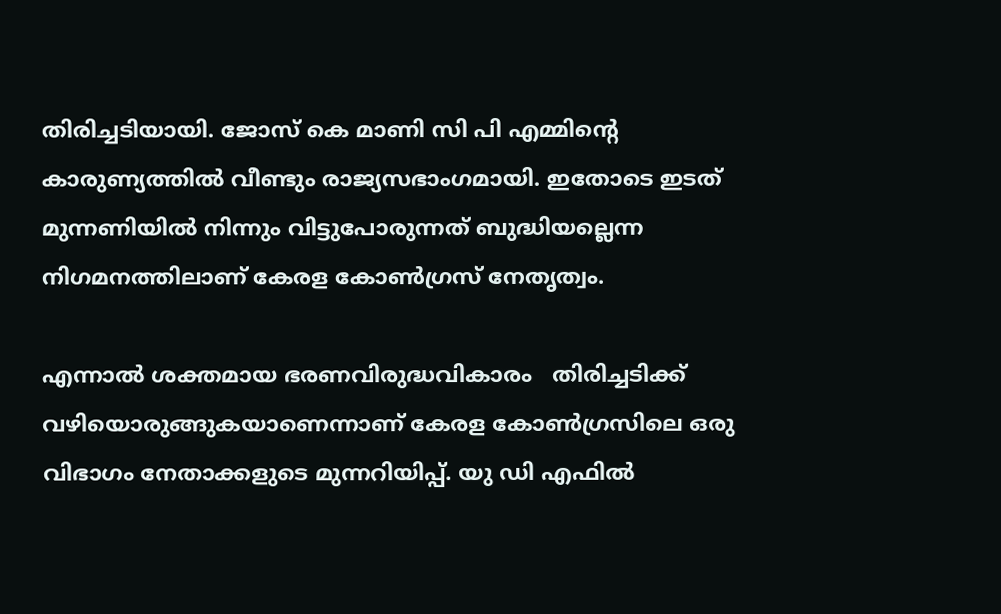തിരിച്ചടിയായി. ജോസ് കെ മാണി സി പി എമ്മിന്റെ കാരുണ്യത്തിൽ വീണ്ടും രാജ്യസഭാംഗമായി. ഇതോടെ ഇടത് മുന്നണിയിൽ നിന്നും വിട്ടുപോരുന്നത് ബുദ്ധിയല്ലെന്ന നിഗമനത്തിലാണ് കേരള കോൺഗ്രസ് നേതൃത്വം.

എന്നാൽ ശക്തമായ ഭരണവിരുദ്ധവികാരം   തിരിച്ചടിക്ക് വഴിയൊരുങ്ങുകയാണെന്നാണ് കേരള കോൺഗ്രസിലെ ഒരു വിഭാഗം നേതാക്കളുടെ മുന്നറിയിപ്പ്. യു ഡി എഫിൽ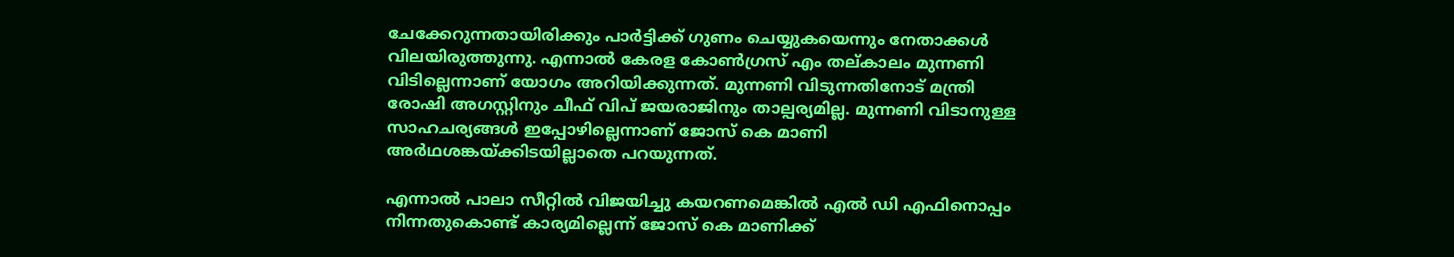ചേക്കേറുന്നതായിരിക്കും പാർട്ടിക്ക് ഗുണം ചെയ്യുകയെന്നും നേതാക്കൾ വിലയിരുത്തുന്നു. എന്നാൽ കേരള കോൺഗ്രസ് എം തല്കാലം മുന്നണി വിടില്ലെന്നാണ് യോഗം അറിയിക്കുന്നത്. മുന്നണി വിടുന്നതിനോട് മന്ത്രി രോഷി അഗസ്റ്റിനും ചീഫ് വിപ് ജയരാജിനും താല്പര്യമില്ല. മുന്നണി വിടാനുള്ള സാഹചര്യങ്ങൾ ഇപ്പോഴില്ലെന്നാണ് ജോസ് കെ മാണി അർഥശങ്കയ്ക്കിടയില്ലാതെ പറയുന്നത്.

എന്നാൽ പാലാ സീറ്റിൽ വിജയിച്ചു കയറണമെങ്കിൽ എൽ ഡി എഫിനൊപ്പം നിന്നതുകൊണ്ട് കാര്യമില്ലെന്ന് ജോസ് കെ മാണിക്ക്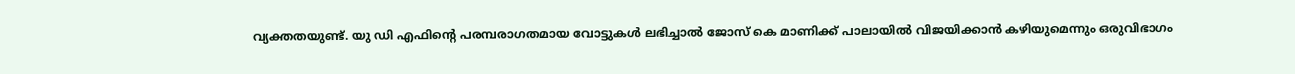വ്യക്തതയുണ്ട്. യു ഡി എഫിന്റെ പരമ്പരാഗതമായ വോട്ടുകൾ ലഭിച്ചാൽ ജോസ് കെ മാണിക്ക് പാലായിൽ വിജയിക്കാൻ കഴിയുമെന്നും ഒരുവിഭാഗം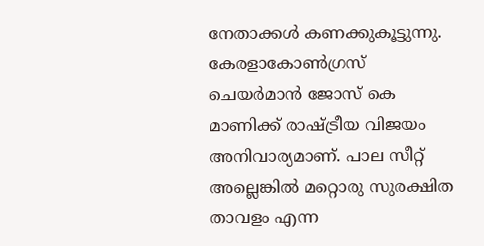നേതാക്കൾ കണക്കുകൂട്ടുന്നു. കേരളാകോൺഗ്രസ് ചെയർമാൻ ജോസ് കെ മാണിക്ക് രാഷ്ട്രീയ വിജയം അനിവാര്യമാണ്. പാല സീറ്റ് അല്ലെങ്കിൽ മറ്റൊരു സുരക്ഷിത താവളം എന്ന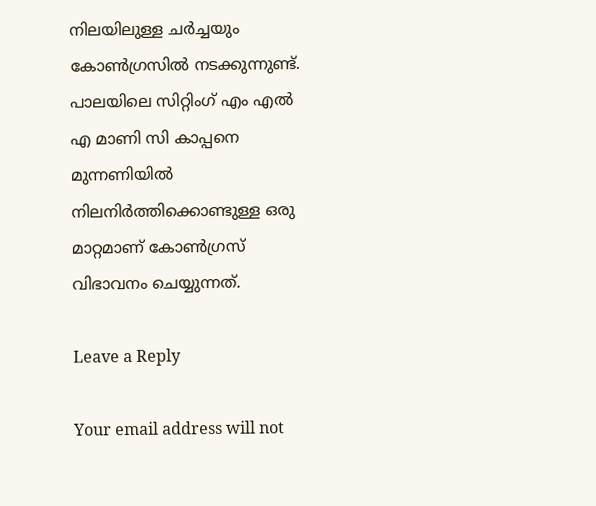നിലയിലുള്ള ചർച്ചയും കോൺഗ്രസിൽ നടക്കുന്നുണ്ട്. പാലയിലെ സിറ്റിംഗ് എം എൽ എ മാണി സി കാപ്പനെ മുന്നണിയിൽ നിലനിർത്തിക്കൊണ്ടുള്ള ഒരു മാറ്റമാണ് കോൺഗ്രസ് വിഭാവനം ചെയ്യുന്നത്.

Leave a Reply

Your email address will not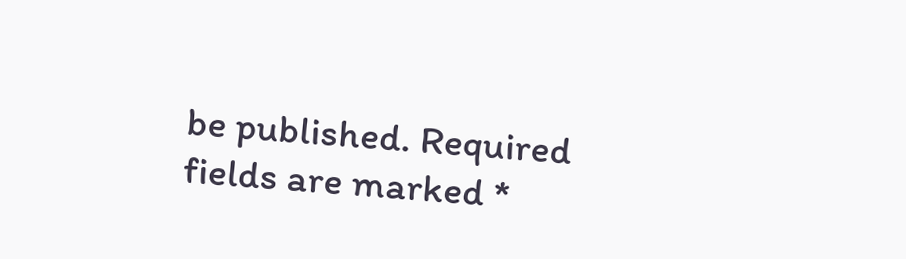be published. Required fields are marked *